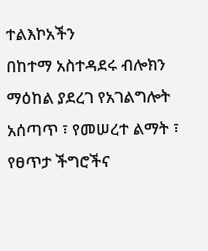ተልእኮአችን
በከተማ አስተዳደሩ ብሎክን ማዕከል ያደረገ የአገልግሎት አሰጣጥ ፣ የመሠረተ ልማት ፣ የፀጥታ ችግሮችና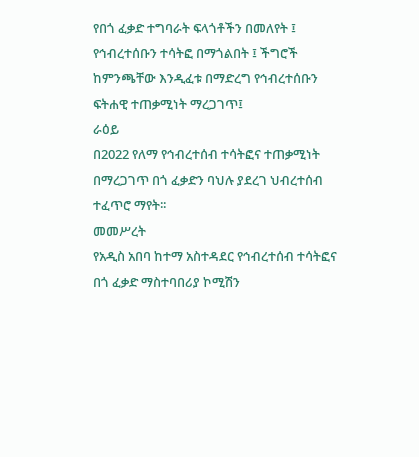የበጎ ፈቃድ ተግባራት ፍላጎቶችን በመለየት ፤ የኅብረተሰቡን ተሳትፎ በማጎልበት ፤ ችግሮች ከምንጫቸው እንዲፈቱ በማድረግ የኅብረተሰቡን ፍትሐዊ ተጠቃሚነት ማረጋገጥ፤
ራዕይ
በ2022 የለማ የኅብረተሰብ ተሳትፎና ተጠቃሚነት በማረጋገጥ በጎ ፈቃድን ባህሉ ያደረገ ህብረተሰብ ተፈጥሮ ማየት፡፡
መመሥረት
የአዲስ አበባ ከተማ አስተዳደር የኅብረተሰብ ተሳትፎና በጎ ፈቃድ ማስተባበሪያ ኮሚሽን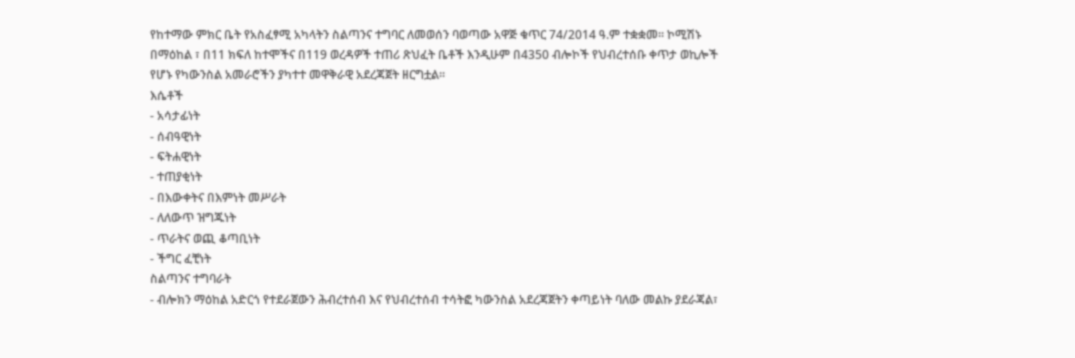የከተማው ምክር ቤት የአስፈፃሚ አካላትን ስልጣንና ተግባር ለመወሰን ባወጣው አዋጅ ቁጥር 74/2014 ዓ.ም ተቋቋመ፡፡ ኮሚሽኑ በማዕከል ፣ በ11 ክፍለ ከተሞችና በ119 ወረዳዎች ተጠሪ ጽህፈት ቤቶች እንዲሁም በ4350 ብሎኮች የህብረተሰቡ ቀጥታ ወኪሎች የሆኑ የካውንስል አመራሮችን ያካተተ መዋቅራዊ አደረጃጀት ዘርግቷል፡፡
እሴቶች
- አሳታፊነት
- ሰብዓዊነት
- ፍትሐዊነት
- ተጠያቂነት
- በእውቀትና በእምነት መሥራት
- ለለውጥ ዝግጁነት
- ጥራትና ወጪ ቆጣቢነት
- ችግር ፈቺነት
ስልጣንና ተግባራት
- ብሎክን ማዕከል አድርጎ የተደራጀውን ሕብረተሰብ እና የህብረተሰብ ተሳትፎ ካውንስል አደረጃጀትን ቀጣይነት ባለው መልኩ ያደራጃል፣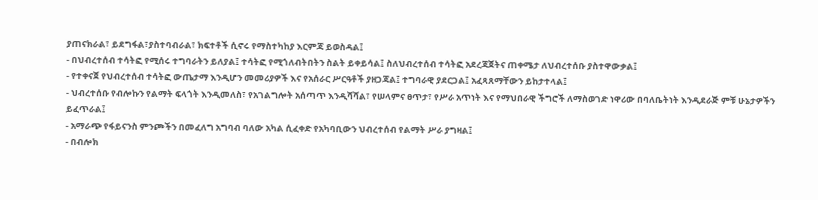ያጠናክራል፣ ይደግፋል፣ያስተባብራል፣ ክፍተቶች ሲኖሩ የማስተካከያ እርምጃ ይወስዳል፤
- በህብረተሰብ ተሳትፎ የሚሰሩ ተግባራትን ይለያል፤ ተሳትፎ የሚጎለብትበትን ስልት ይቀይሳል፤ ስለህብረተሰብ ተሳትፎ አደረጃጀትና ጠቀሜታ ለህብረተሰቡ ያስተዋውቃል፤
- የተቀናጀ የህብረተሰብ ተሳትፎ ውጤታማ እንዲሆን መመሪያዎች እና የአሰራር ሥርዓቶች ያዘጋጃል፤ ተግባራዊ ያደርጋል፤ አፈጻጸማቸውን ይከታተላል፤
- ህብረተሰቡ የብሎኩን የልማት ፍላጎት እንዲመለስ፣ የአገልግሎት አሰጣጥ እንዲሻሻል፣ የሠላምና ፀጥታ፣ የሥራ አጥነት እና የማህበራዊ ችግሮች ለማስወገድ ነዋሪው በባለቤትነት እንዲደራጅ ምቹ ሁኔታዎችን ይፈጥራል፤
- አማራጭ የፋይናንስ ምንጮችን በመፈለግ አግባብ ባለው አካል ሲፈቀድ የአካባቢውን ህብረተሰብ የልማት ሥራ ያግዛል፤
- በብሎክ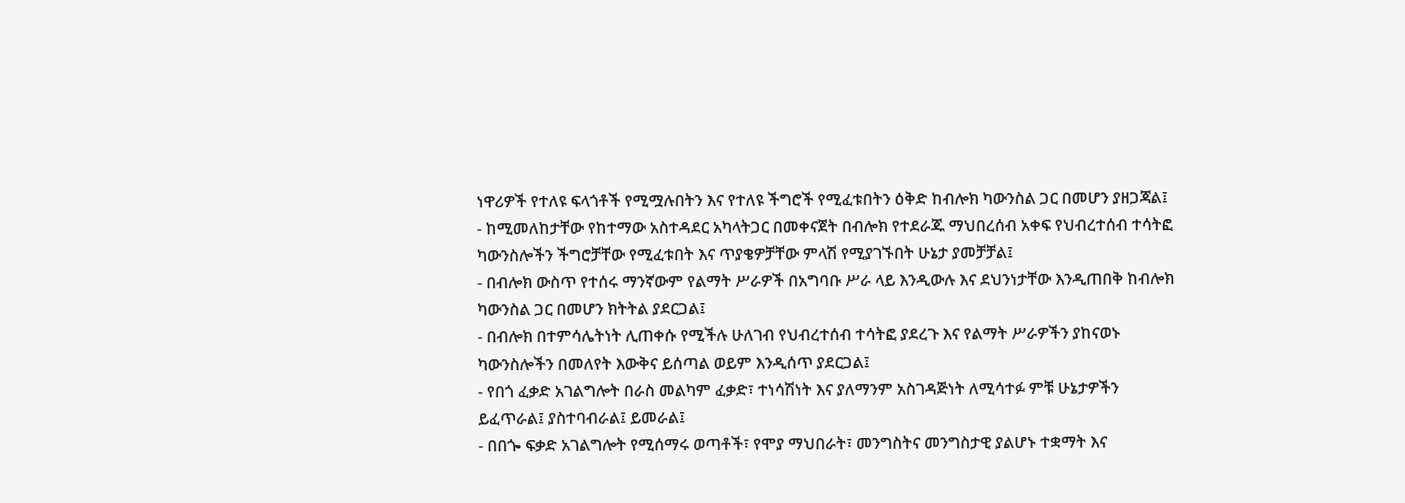ነዋሪዎች የተለዩ ፍላጎቶች የሚሟሉበትን እና የተለዩ ችግሮች የሚፈቱበትን ዕቅድ ከብሎክ ካውንስል ጋር በመሆን ያዘጋጃል፤
- ከሚመለከታቸው የከተማው አስተዳደር አካላትጋር በመቀናጀት በብሎክ የተደራጁ ማህበረሰብ አቀፍ የህብረተሰብ ተሳትፎ ካውንስሎችን ችግሮቻቸው የሚፈቱበት እና ጥያቄዎቻቸው ምላሽ የሚያገኙበት ሁኔታ ያመቻቻል፤
- በብሎክ ውስጥ የተሰሩ ማንኛውም የልማት ሥራዎች በአግባቡ ሥራ ላይ እንዲውሉ እና ደህንነታቸው እንዲጠበቅ ከብሎክ ካውንስል ጋር በመሆን ክትትል ያደርጋል፤
- በብሎክ በተምሳሌትነት ሊጠቀሱ የሚችሉ ሁለገብ የህብረተሰብ ተሳትፎ ያደረጉ እና የልማት ሥራዎችን ያከናወኑ ካውንስሎችን በመለየት እውቅና ይሰጣል ወይም እንዲሰጥ ያደርጋል፤
- የበጎ ፈቃድ አገልግሎት በራስ መልካም ፈቃድ፣ ተነሳሽነት እና ያለማንም አስገዳጅነት ለሚሳተፉ ምቹ ሁኔታዎችን ይፈጥራል፤ ያስተባብራል፤ ይመራል፤
- በበጐ ፍቃድ አገልግሎት የሚሰማሩ ወጣቶች፣ የሞያ ማህበራት፣ መንግስትና መንግስታዊ ያልሆኑ ተቋማት እና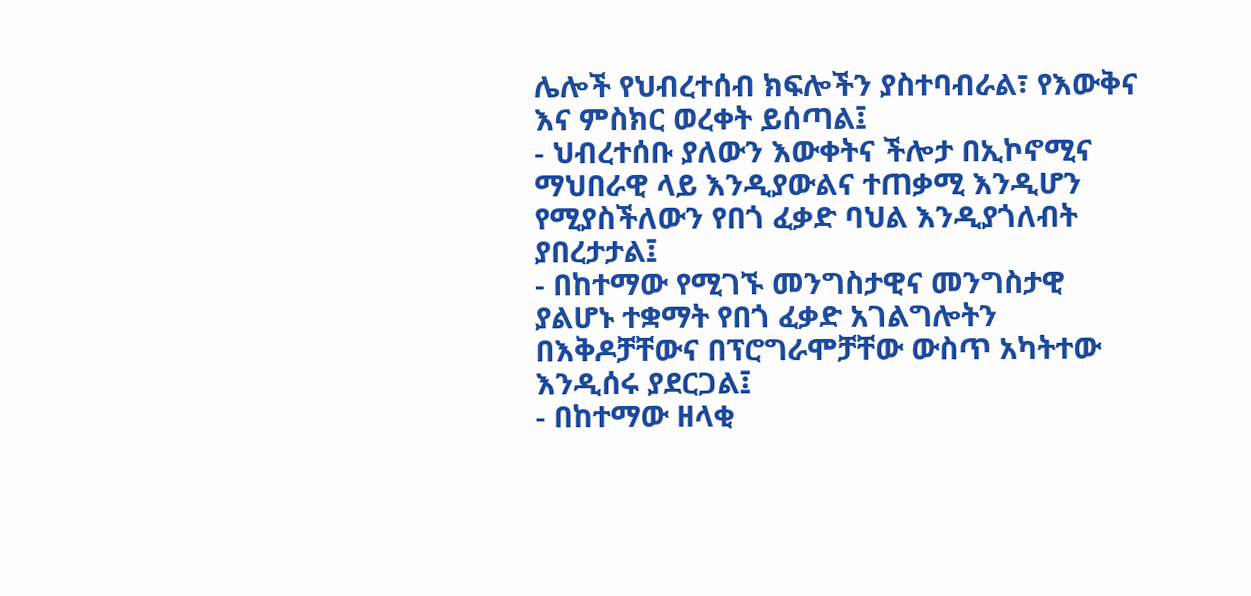ሌሎች የህብረተሰብ ክፍሎችን ያስተባብራል፣ የእውቅና እና ምስክር ወረቀት ይሰጣል፤
- ህብረተሰቡ ያለውን እውቀትና ችሎታ በኢኮኖሚና ማህበራዊ ላይ እንዲያውልና ተጠቃሚ እንዲሆን የሚያስችለውን የበጎ ፈቃድ ባህል እንዲያጎለብት ያበረታታል፤
- በከተማው የሚገኙ መንግስታዊና መንግስታዊ ያልሆኑ ተቋማት የበጎ ፈቃድ አገልግሎትን በእቅዶቻቸውና በፕሮግራሞቻቸው ውስጥ አካትተው እንዲሰሩ ያደርጋል፤
- በከተማው ዘላቂ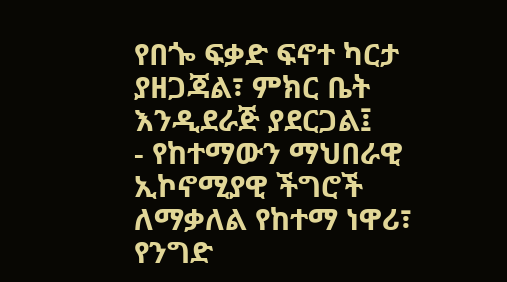የበጐ ፍቃድ ፍኖተ ካርታ ያዘጋጃል፣ ምክር ቤት እንዲደራጅ ያደርጋል፤
- የከተማውን ማህበራዊ ኢኮኖሚያዊ ችግሮች ለማቃለል የከተማ ነዋሪ፣ የንግድ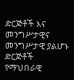ድርጅቶች እና መንግሥታዊና መንግሥታዊ ያልሆኑ ድርጅቶች የማህበራዊ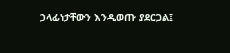ኃላፊነታቸውን እንዲወጡ ያደርጋል፤